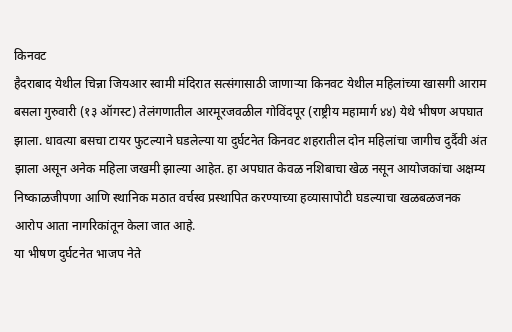किनवट
हैदराबाद येथील चिन्ना जियआर स्वामी मंदिरात सत्संगासाठी जाणाऱ्या किनवट येथील महिलांच्या खासगी आराम बसला गुरुवारी (१३ ऑगस्ट) तेलंगणातील आरमूरजवळील गोविंदपूर (राष्ट्रीय महामार्ग ४४) येथे भीषण अपघात झाला. धावत्या बसचा टायर फुटल्याने घडलेल्या या दुर्घटनेत किनवट शहरातील दोन महिलांचा जागीच दुर्दैवी अंत झाला असून अनेक महिला जखमी झाल्या आहेत. हा अपघात केवळ नशिबाचा खेळ नसून आयोजकांचा अक्षम्य निष्काळजीपणा आणि स्थानिक मठात वर्चस्व प्रस्थापित करण्याच्या हव्यासापोटी घडल्याचा खळबळजनक आरोप आता नागरिकांतून केला जात आहे.
या भीषण दुर्घटनेत भाजप नेते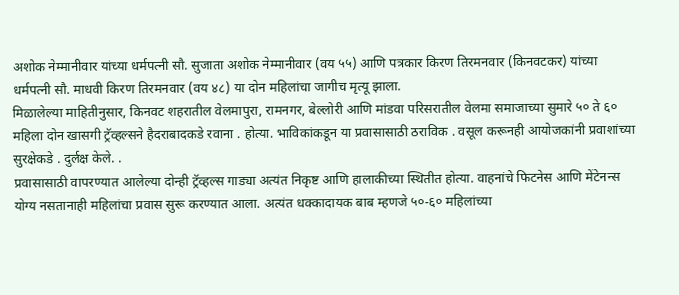अशोक नेम्मानीवार यांच्या धर्मपत्नी सौ. सुजाता अशोक नेम्मानीवार (वय ५५) आणि पत्रकार किरण तिरमनवार (किनवटकर) यांच्या धर्मपत्नी सौ. माधवी किरण तिरमनवार (वय ४८) या दोन महिलांचा जागीच मृत्यू झाला.
मिळालेल्या माहितीनुसार, किनवट शहरातील वेलमापुरा, रामनगर, बेल्लोरी आणि मांडवा परिसरातील वेलमा समाजाच्या सुमारे ५० ते ६० महिला दोन खासगी ट्रॅव्हल्सने हैदराबादकडे रवाना . होत्या. भाविकांकडून या प्रवासासाठी ठराविक . वसूल करूनही आयोजकांनी प्रवाशांच्या सुरक्षेकडे . दुर्लक्ष केले. .
प्रवासासाठी वापरण्यात आलेल्या दोन्ही ट्रॅव्हल्स गाड्या अत्यंत निकृष्ट आणि हालाकीच्या स्थितीत होत्या. वाहनांचे फिटनेस आणि मेंटेनन्स योग्य नसतानाही महिलांचा प्रवास सुरू करण्यात आला. अत्यंत धक्कादायक बाब म्हणजे ५०-६० महिलांच्या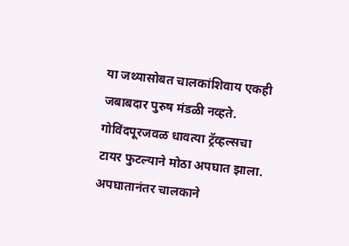या जथ्यासोबत चालकांशिवाय एकही जबाबदार पुरुष मंडळी नव्हते.
गोविंदपूरजवळ धावत्या ट्रॅव्हल्सचा टायर फुटल्याने मोठा अपघात झाला. अपघातानंतर चालकाने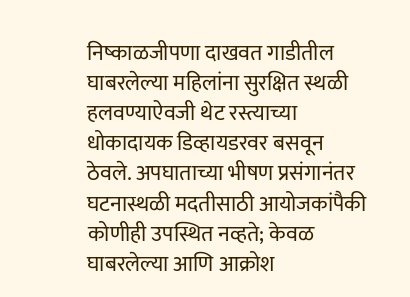निष्काळजीपणा दाखवत गाडीतील घाबरलेल्या महिलांना सुरक्षित स्थळी हलवण्याऐवजी थेट रस्त्याच्या धोकादायक डिव्हायडरवर बसवून ठेवले. अपघाताच्या भीषण प्रसंगानंतर घटनास्थळी मदतीसाठी आयोजकांपैकी कोणीही उपस्थित नव्हते; केवळ घाबरलेल्या आणि आक्रोश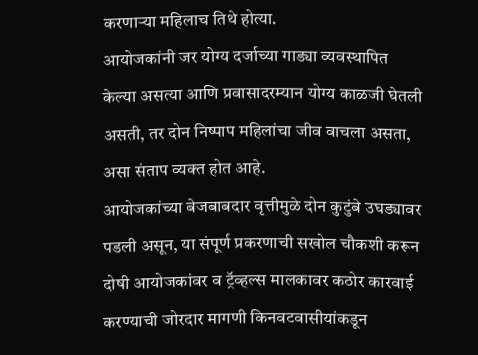करणाऱ्या महिलाच तिथे होत्या.
आयोजकांनी जर योग्य दर्जाच्या गाड्या व्यवस्थापित केल्या असत्या आणि प्रवासादरम्यान योग्य काळजी घेतली असती, तर दोन निष्पाप महिलांचा जीव वाचला असता, असा संताप व्यक्त होत आहे.
आयोजकांच्या बेजबाबदार वृत्तीमुळे दोन कुटुंबे उघड्यावर पडली असून, या संपूर्ण प्रकरणाची सखोल चौकशी करून दोषी आयोजकांवर व ट्रॅव्हल्स मालकावर कठोर कारवाई करण्याची जोरदार मागणी किनवटवासीयांकडून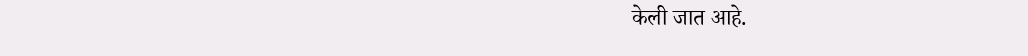केली जात आहे.